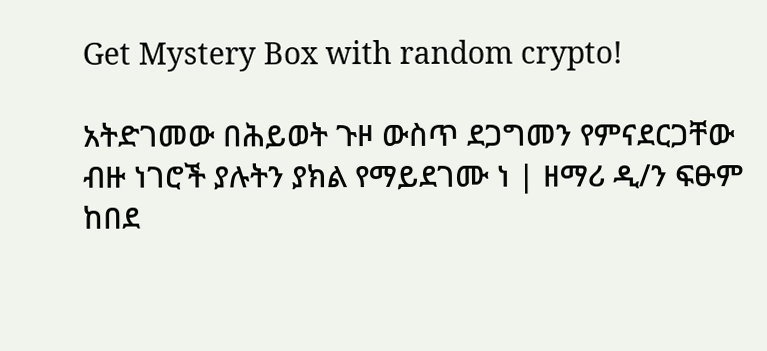Get Mystery Box with random crypto!

አትድገመው በሕይወት ጉዞ ውስጥ ደጋግመን የምናደርጋቸው ብዙ ነገሮች ያሉትን ያክል የማይደገሙ ነ | ዘማሪ ዲ/ን ፍፁም ከበደ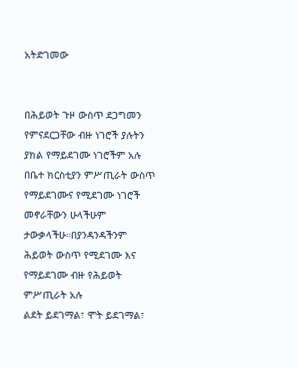አትድገመው


በሕይወት ጉዞ ውስጥ ደጋግመን የምናደርጋቸው ብዙ ነገሮች ያሉትን ያክል የማይደገሙ ነገሮችም አሉ በቤተ ክርስቲያን ምሥጢራት ውስጥ የማይደገሙና የሚደገሙ ነገሮች መኖራቸውን ሁላችሁም ታውቃላችሁ።በያንዳንዳችንም ሕይወት ውስጥ የሚደገሙ እና የማይደገሙ ብዙ የሕይወት ምሥጢራት አሉ
ልደት ይደገማል፣ ሞት ይደገማል፣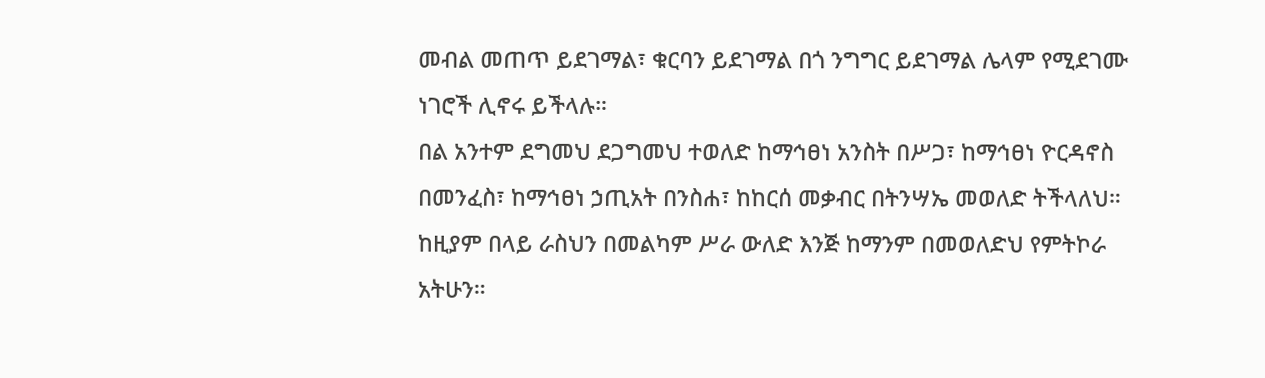መብል መጠጥ ይደገማል፣ ቁርባን ይደገማል በጎ ንግግር ይደገማል ሌላም የሚደገሙ ነገሮች ሊኖሩ ይችላሉ።
በል አንተም ደግመህ ደጋግመህ ተወለድ ከማኅፀነ አንስት በሥጋ፣ ከማኅፀነ ዮርዳኖስ በመንፈስ፣ ከማኅፀነ ኃጢአት በንስሐ፣ ከከርሰ መቃብር በትንሣኤ መወለድ ትችላለህ። ከዚያም በላይ ራስህን በመልካም ሥራ ውለድ እንጅ ከማንም በመወለድህ የምትኮራ አትሁን።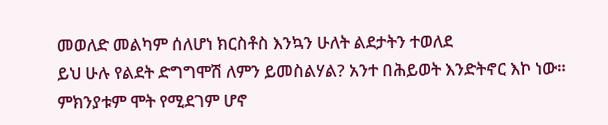መወለድ መልካም ሰለሆነ ክርስቶስ እንኳን ሁለት ልደታትን ተወለደ
ይህ ሁሉ የልደት ድግግሞሽ ለምን ይመስልሃል? አንተ በሕይወት እንድትኖር እኮ ነው። ምክንያቱም ሞት የሚደገም ሆኖ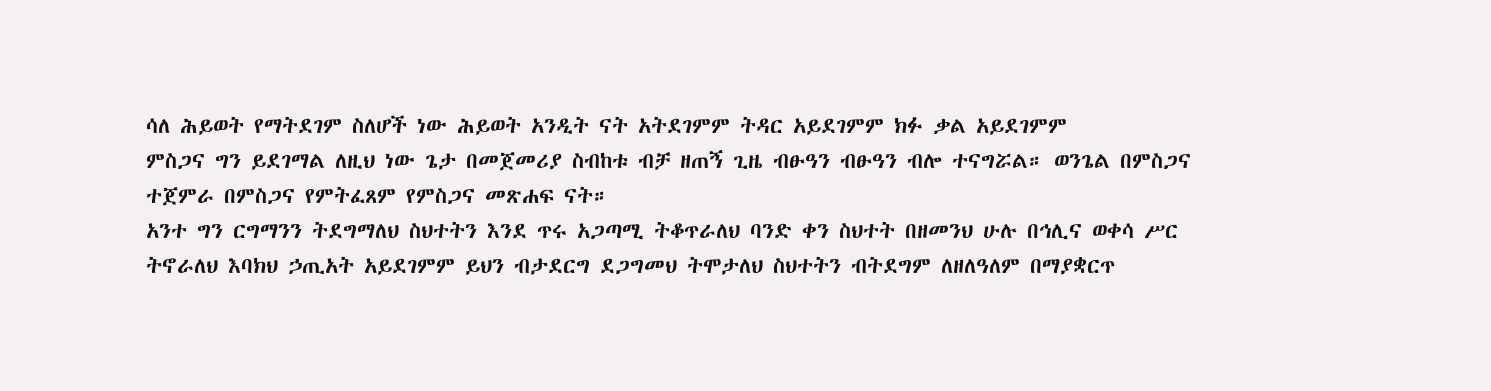ሳለ ሕይወት የማትደገም ስለሆች ነው ሕይወት አንዲት ናት አትደገምም ትዳር አይደገምም ክፉ ቃል አይደገምም
ምስጋና ግን ይደገማል ለዚህ ነው ጌታ በመጀመሪያ ስብከቱ ብቻ ዘጠኝ ጊዜ ብፁዓን ብፁዓን ብሎ ተናግሯል። ወንጌል በምስጋና ተጀምራ በምስጋና የምትፈጸም የምስጋና መጽሐፍ ናት።
አንተ ግን ርግማንን ትደግማለህ ስህተትን እንደ ጥሩ አጋጣሚ ትቆጥራለህ ባንድ ቀን ስህተት በዘመንህ ሁሉ በኅሊና ወቀሳ ሥር ትኖራለህ እባክህ ኃጢአት አይደገምም ይህን ብታደርግ ደጋግመህ ትሞታለህ ስህተትን ብትደግም ለዘለዓለም በማያቋርጥ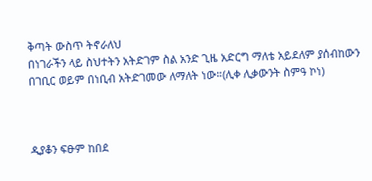ቅጣት ውስጥ ትኖራለህ
በነገራችን ላይ ስህተትን አትድገም ስል አንድ ጊዜ አድርግ ማለቴ አይደለም ያሰብከውን በገቢር ወይም በነቢብ አትድገመው ለማለት ነው።(ሊቀ ሊቃውንት ስምዓ ኮነ)



ዲያቆን ፍፁም ከበደ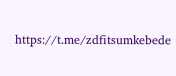https://t.me/zdfitsumkebede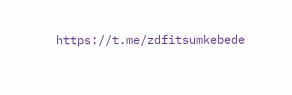https://t.me/zdfitsumkebede